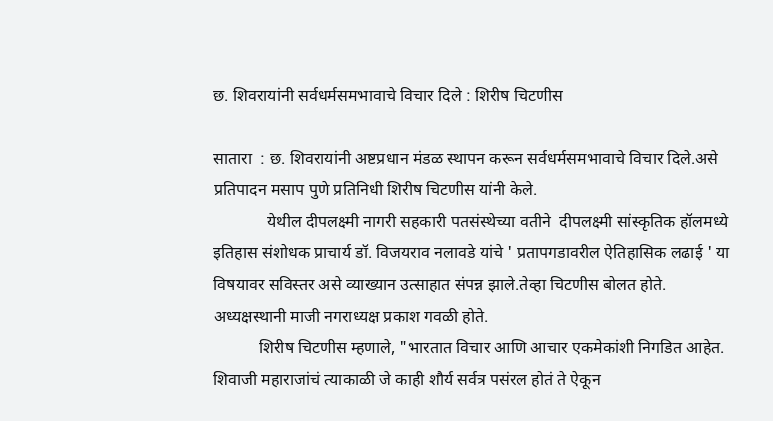छ. शिवरायांनी सर्वधर्मसमभावाचे विचार दिले : शिरीष चिटणीस

सातारा  : छ. शिवरायांनी अष्टप्रधान मंडळ स्थापन करून सर्वधर्मसमभावाचे विचार दिले.असे प्रतिपादन मसाप पुणे प्रतिनिधी शिरीष चिटणीस यांनी केले.
             येथील दीपलक्ष्मी नागरी सहकारी पतसंस्थेच्या वतीने  दीपलक्ष्मी सांस्कृतिक हॉलमध्ये इतिहास संशोधक प्राचार्य डॉ. विजयराव नलावडे यांचे ' प्रतापगडावरील ऐतिहासिक लढाई ' या विषयावर सविस्तर असे व्याख्यान उत्साहात संपन्न झाले.तेव्हा चिटणीस बोलत होते. अध्यक्षस्थानी माजी नगराध्यक्ष प्रकाश गवळी होते.
           शिरीष चिटणीस म्हणाले, "भारतात विचार आणि आचार एकमेकांशी निगडित आहेत. शिवाजी महाराजांचं त्याकाळी जे काही शौर्य सर्वत्र पसंरल होतं ते ऐकून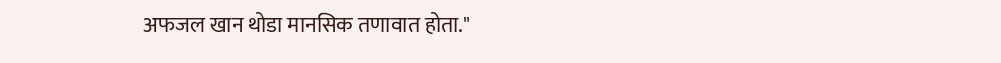अफजल खान थोडा मानसिक तणावात होता."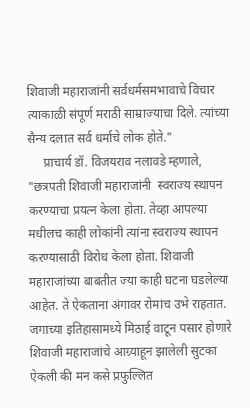शिवाजी महाराजांनी सर्वधर्मसमभावाचे विचार त्याकाळी संपूर्ण मराठी साम्राज्याचा दिले. त्यांच्या सैन्य दलात सर्व धर्माचे लोक होते."
     प्राचार्य डॉ. विजयराव नलावडे म्हणाले, "छत्रपती शिवाजी महाराजांनी  स्वराज्य स्थापन करण्याचा प्रयत्न केला होता. तेव्हा आपल्या मधीलच काही लोकांनी त्यांना स्वराज्य स्थापन करण्यासाठी विरोध केला होता. शिवाजी महाराजांच्या बाबतीत ज्या काही घटना घडलेल्या आहेत. ते ऐकताना अंगावर रोमांच उभे राहतात. जगाच्या इतिहासामध्ये मिठाई वाटून पसार होणारे शिवाजी महाराजांचे आग्र्याहून झालेली सुटका ऐकली की मन कसे प्रफुल्लित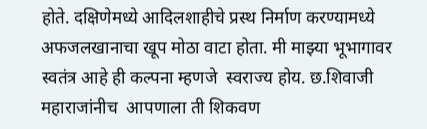होते. दक्षिणेमध्ये आदिलशाहीचे प्रस्थ निर्माण करण्यामध्ये अफजलखानाचा खूप मोठा वाटा होता. मी माझ्या भूभागावर स्वतंत्र आहे ही कल्पना म्हणजे  स्वराज्य होय. छ.शिवाजी महाराजांनीच  आपणाला ती शिकवण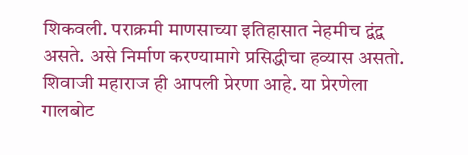शिकवली. पराक्रमी माणसाच्या इतिहासात नेहमीच द्वंद्व असते. असे निर्माण करण्यामागे प्रसिद्धीचा हव्यास असतो. शिवाजी महाराज ही आपली प्रेरणा आहे. या प्रेरणेला गालबोट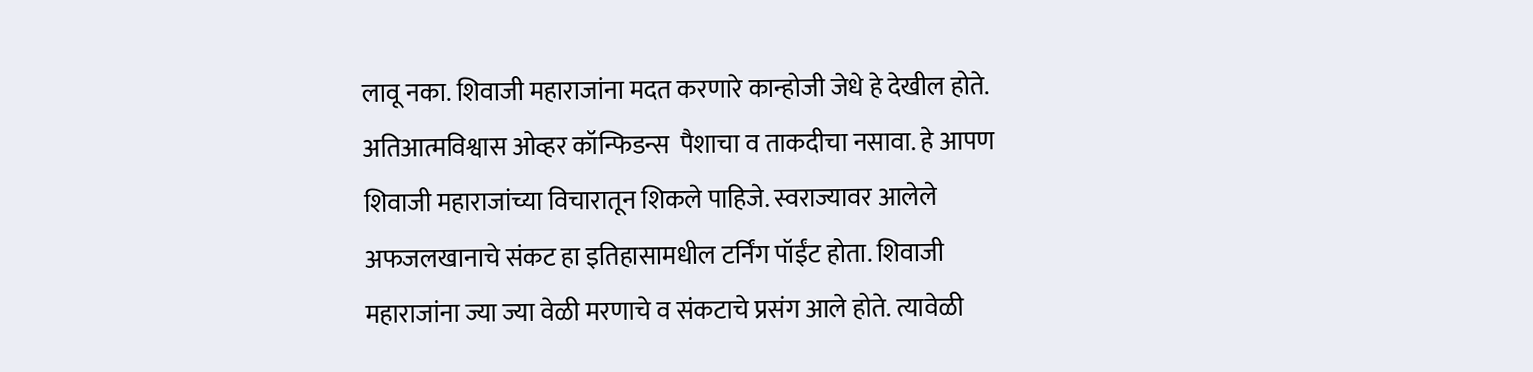लावू नका. शिवाजी महाराजांना मदत करणारे कान्होजी जेधे हे देखील होते. अतिआत्मविश्वास ओव्हर कॉन्फिडन्स  पैशाचा व ताकदीचा नसावा. हे आपण शिवाजी महाराजांच्या विचारातून शिकले पाहिजे. स्वराज्यावर आलेले अफजलखानाचे संकट हा इतिहासामधील टर्निंग पॉईंट होता. शिवाजी महाराजांना ज्या ज्या वेळी मरणाचे व संकटाचे प्रसंग आले होते. त्यावेळी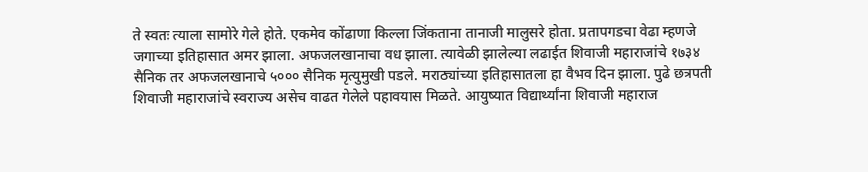ते स्वतः त्याला सामोरे गेले होते. एकमेव कोंढाणा किल्ला जिंकताना तानाजी मालुसरे होता. प्रतापगडचा वेढा म्हणजे जगाच्या इतिहासात अमर झाला. अफजलखानाचा वध झाला. त्यावेळी झालेल्या लढाईत शिवाजी महाराजांचे १७३४ सैनिक तर अफजलखानाचे ५००० सैनिक मृत्युमुखी पडले. मराठ्यांच्या इतिहासातला हा वैभव दिन झाला. पुढे छत्रपती शिवाजी महाराजांचे स्वराज्य असेच वाढत गेलेले पहावयास मिळते. आयुष्यात विद्यार्थ्यांना शिवाजी महाराज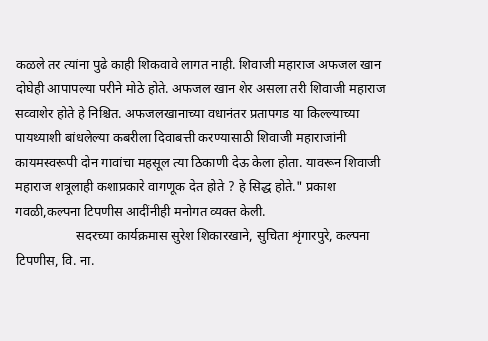कळले तर त्यांना पुढे काही शिकवावे लागत नाही. शिवाजी महाराज अफजल खान दोघेही आपापल्या परीने मोठे होते. अफजल खान शेर असला तरी शिवाजी महाराज सव्वाशेर होते हे निश्चित. अफजलखानाच्या वधानंतर प्रतापगड या किल्ल्याच्या पायथ्याशी बांधलेल्या कबरीला दिवाबत्ती करण्यासाठी शिवाजी महाराजांनी कायमस्वरूपी दोन गावांचा महसूल त्या ठिकाणी देऊ केला होता. यावरून शिवाजी महाराज शत्रूलाही कशाप्रकारे वागणूक देत होते ? हे सिद्ध होते." प्रकाश गवळी,कल्पना टिपणीस आदींनीही मनोगत व्यक्त केली.
                  सदरच्या कार्यक्रमास सुरेश शिकारखाने, सुचिता शृंगारपुरे, कल्पना टिपणीस, वि. ना.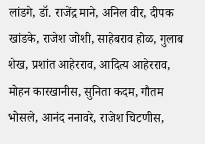लांडगे, डॉ. राजेंद्र माने, अनिल वीर, दीपक खांडके, राजेश जोशी, साहेबराव होळ, गुलाब शेख, प्रशांत आहेरराव, आदित्य आहेरराव, मोहन कारखानीस, सुनिता कदम, गौतम भोसले, आनंद ननावरे, राजेश चिटणीस,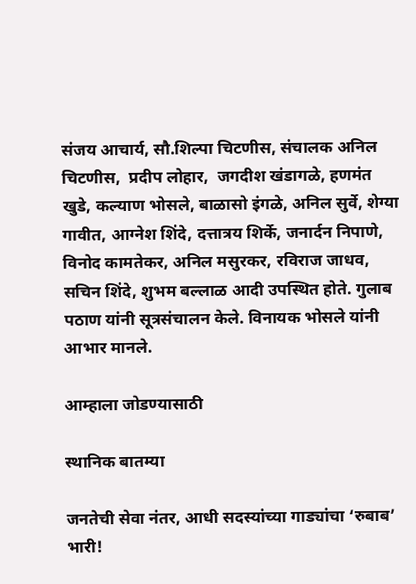संजय आचार्य, सौ.शिल्पा चिटणीस, संचालक अनिल चिटणीस,  प्रदीप लोहार,  जगदीश खंडागळे, हणमंत खुडे, कल्याण भोसले, बाळासो इंगळे, अनिल सुर्वे, शेग्या गावीत, आग्नेश शिंदे, दत्तात्रय शिर्के, जनार्दन निपाणे, विनोद कामतेकर, अनिल मसुरकर, रविराज जाधव, सचिन शिंदे, शुभम बल्लाळ आदी उपस्थित होते. गुलाब पठाण यांनी सूत्रसंचालन केले. विनायक भोसले यांनी आभार मानले.

आम्हाला जोडण्यासाठी

स्थानिक बातम्या

जनतेची सेवा नंतर, आधी सदस्यांच्या गाड्यांचा ‘रुबाब’ भारी!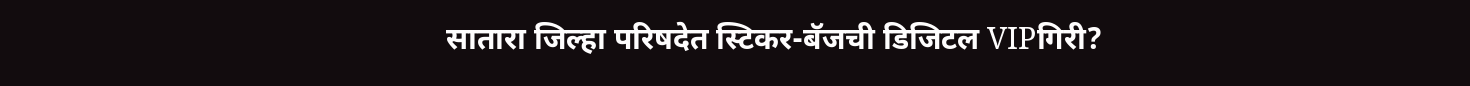सातारा जिल्हा परिषदेत स्टिकर-बॅजची डिजिटल VIPगिरी?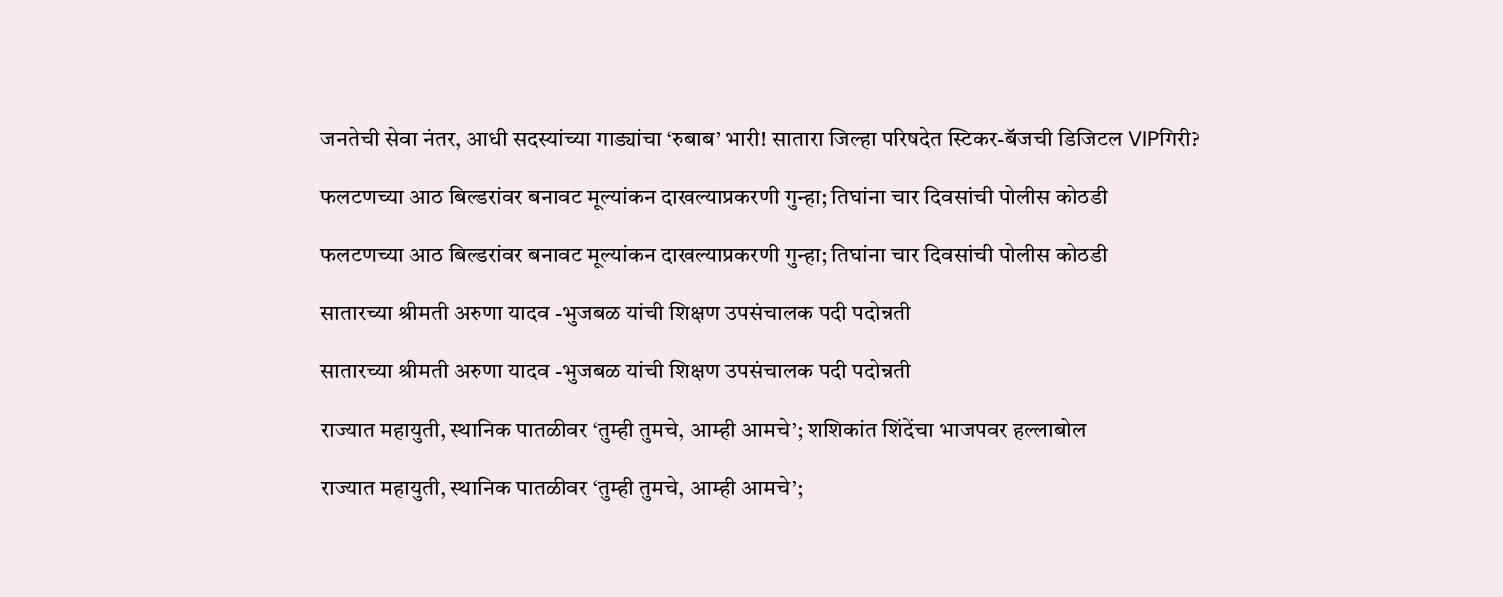जनतेची सेवा नंतर, आधी सदस्यांच्या गाड्यांचा ‘रुबाब’ भारी! सातारा जिल्हा परिषदेत स्टिकर-बॅजची डिजिटल VIPगिरी?

फलटणच्या आठ बिल्डरांवर बनावट मूल्यांकन दाखल्याप्रकरणी गुन्हा; तिघांना चार दिवसांची पोलीस कोठडी

फलटणच्या आठ बिल्डरांवर बनावट मूल्यांकन दाखल्याप्रकरणी गुन्हा; तिघांना चार दिवसांची पोलीस कोठडी

सातारच्या श्रीमती अरुणा यादव -भुजबळ यांची शिक्षण उपसंचालक पदी पदोन्नती

सातारच्या श्रीमती अरुणा यादव -भुजबळ यांची शिक्षण उपसंचालक पदी पदोन्नती

राज्यात महायुती, स्थानिक पातळीवर ‘तुम्ही तुमचे, आम्ही आमचे’; शशिकांत शिंदेंचा भाजपवर हल्लाबोल

राज्यात महायुती, स्थानिक पातळीवर ‘तुम्ही तुमचे, आम्ही आमचे’;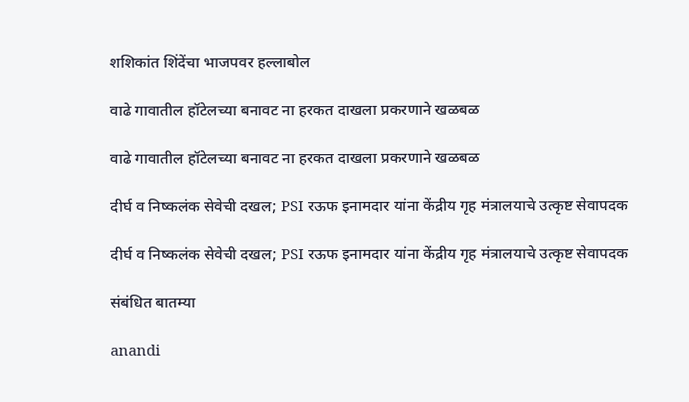शशिकांत शिंदेंचा भाजपवर हल्लाबोल

वाढे गावातील हॉटेलच्या बनावट ना हरकत दाखला प्रकरणाने खळबळ

वाढे गावातील हॉटेलच्या बनावट ना हरकत दाखला प्रकरणाने खळबळ

दीर्घ व निष्कलंक सेवेची दखल; PSI रऊफ इनामदार यांना केंद्रीय गृह मंत्रालयाचे उत्कृष्ट सेवापदक

दीर्घ व निष्कलंक सेवेची दखल; PSI रऊफ इनामदार यांना केंद्रीय गृह मंत्रालयाचे उत्कृष्ट सेवापदक

संबंधित बातम्या

anandi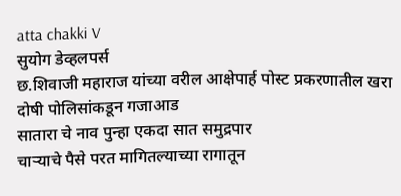atta chakki V
सुयोग डेव्हलपर्स
छ.शिवाजी महाराज यांच्या वरील आक्षेपार्ह पोस्ट प्रकरणातील खरा दोषी पोलिसांकडून गजाआड
सातारा चे नाव पुन्हा एकदा सात समुद्रपार
चाऱ्याचे पैसे परत मागितल्याच्या रागातून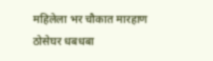महिलेला भर चौकात मारहाण
ठोसेघर धबधबा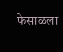फेसाळला